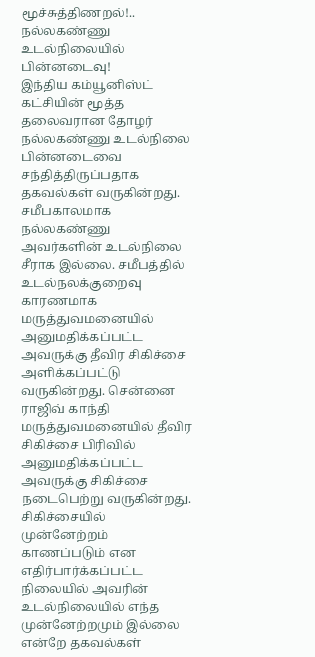மூச்சுத்திணறல்!.. நல்லகண்ணு உடல்நிலையில் பின்னடைவு!
இந்திய கம்யூனிஸ்ட் கட்சியின் மூத்த தலைவரான தோழர் நல்லகண்ணு உடல்நிலை பின்னடைவை சந்தித்திருப்பதாக தகவல்கள் வருகின்றது. சமீபகாலமாக நல்லகண்ணு அவர்களின் உடல்நிலை சீராக இல்லை. சமீபத்தில் உடல்நலக்குறைவு காரணமாக மருத்துவமனையில் அனுமதிக்கப்பட்ட அவருக்கு தீவிர சிகிச்சை அளிக்கப்பட்டு வருகின்றது. சென்னை ராஜிவ் காந்தி மருத்துவமனையில் தீவிர சிகிச்சை பிரிவில் அனுமதிக்கப்பட்ட அவருக்கு சிகிச்சை நடைபெற்று வருகின்றது.
சிகிச்சையில் முன்னேற்றம் காணப்படும் என எதிர்பார்க்கப்பட்ட நிலையில் அவரின் உடல்நிலையில் எந்த முன்னேற்றமும் இல்லை என்றே தகவல்கள்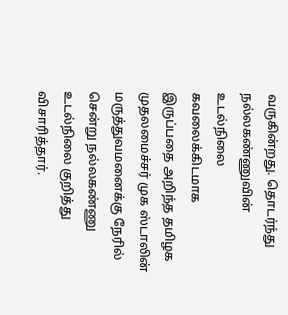வருகின்றது. தொடர்ந்து நல்லகண்ணுவின் உடல்நிலை கவலைக்கிடமாக இருப்பதை அறிந்த தமிழக முதலமைச்சர் முக ஸ்டாலின் மருத்துவமனைக்கு நேரில் சென்று நல்லகண்ணு உடல்நிலை குறித்து விசாரித்தார்.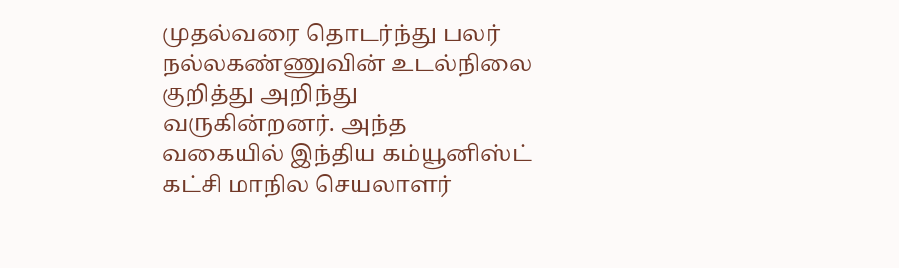முதல்வரை தொடர்ந்து பலர் நல்லகண்ணுவின் உடல்நிலை குறித்து அறிந்து வருகின்றனர். அந்த வகையில் இந்திய கம்யூனிஸ்ட் கட்சி மாநில செயலாளர்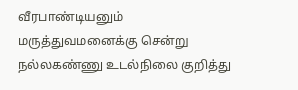வீரபாண்டியனும் மருத்துவமனைக்கு சென்று நல்லகண்ணு உடல்நிலை குறித்து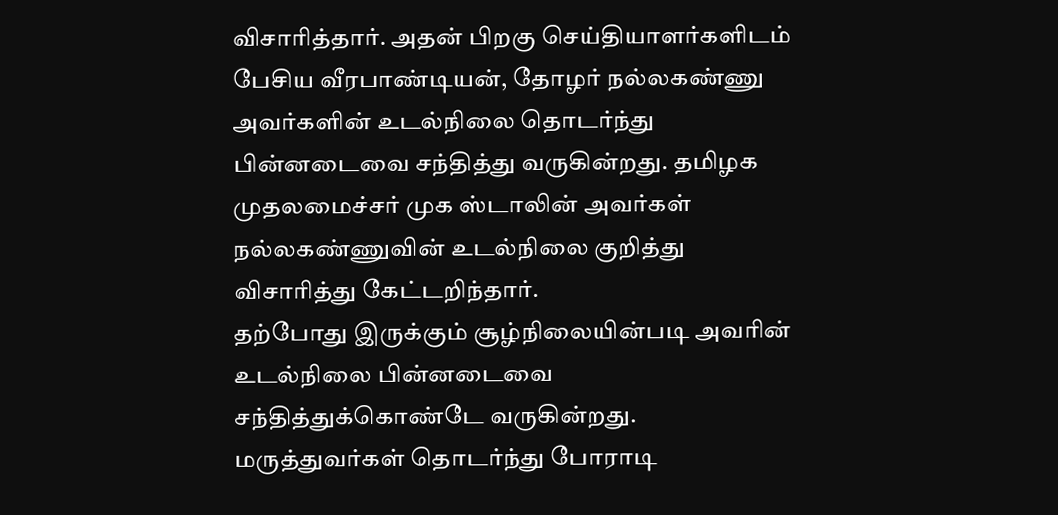விசாரித்தார். அதன் பிறகு செய்தியாளர்களிடம் பேசிய வீரபாண்டியன், தோழர் நல்லகண்ணு அவர்களின் உடல்நிலை தொடர்ந்து பின்னடைவை சந்தித்து வருகின்றது. தமிழக முதலமைச்சர் முக ஸ்டாலின் அவர்கள் நல்லகண்ணுவின் உடல்நிலை குறித்து விசாரித்து கேட்டறிந்தார்.
தற்போது இருக்கும் சூழ்நிலையின்படி அவரின் உடல்நிலை பின்னடைவை சந்தித்துக்கொண்டே வருகின்றது. மருத்துவர்கள் தொடர்ந்து போராடி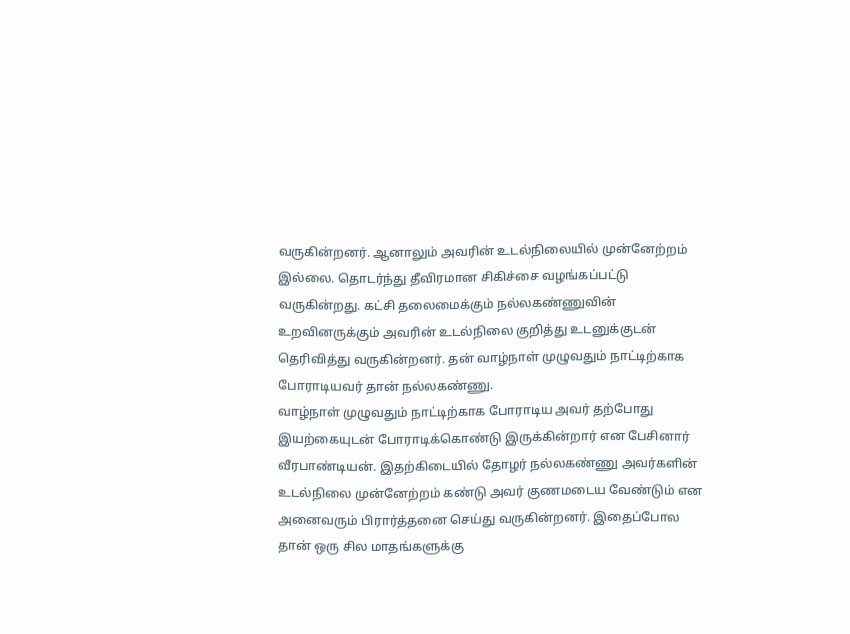வருகின்றனர். ஆனாலும் அவரின் உடல்நிலையில் முன்னேற்றம் இல்லை. தொடர்ந்து தீவிரமான சிகிச்சை வழங்கப்பட்டு வருகின்றது. கட்சி தலைமைக்கும் நல்லகண்ணுவின் உறவினருக்கும் அவரின் உடல்நிலை குறித்து உடனுக்குடன் தெரிவித்து வருகின்றனர். தன் வாழ்நாள் முழுவதும் நாட்டிற்காக போராடியவர் தான் நல்லகண்ணு.
வாழ்நாள் முழுவதும் நாட்டிற்காக போராடிய அவர் தற்போது இயற்கையுடன் போராடிக்கொண்டு இருக்கின்றார் என பேசினார் வீரபாண்டியன். இதற்கிடையில் தோழர் நல்லகண்ணு அவர்களின் உடல்நிலை முன்னேற்றம் கண்டு அவர் குணமடைய வேண்டும் என அனைவரும் பிரார்த்தனை செய்து வருகின்றனர். இதைப்போல தான் ஒரு சில மாதங்களுக்கு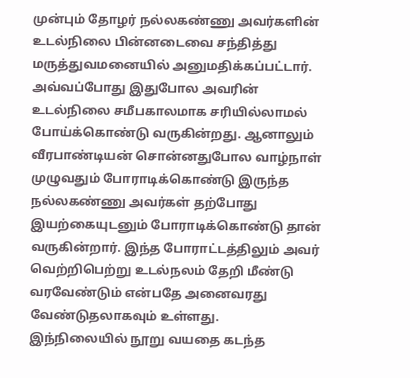முன்பும் தோழர் நல்லகண்ணு அவர்களின் உடல்நிலை பின்னடைவை சந்தித்து மருத்துவமனையில் அனுமதிக்கப்பட்டார்.
அவ்வப்போது இதுபோல அவரின் உடல்நிலை சமீபகாலமாக சரியில்லாமல் போய்க்கொண்டு வருகின்றது. ஆனாலும் வீரபாண்டியன் சொன்னதுபோல வாழ்நாள் முழுவதும் போராடிக்கொண்டு இருந்த நல்லகண்ணு அவர்கள் தற்போது இயற்கையுடனும் போராடிக்கொண்டு தான் வருகின்றார். இந்த போராட்டத்திலும் அவர் வெற்றிபெற்று உடல்நலம் தேறி மீண்டு வரவேண்டும் என்பதே அனைவரது வேண்டுதலாகவும் உள்ளது.
இந்நிலையில் நூறு வயதை கடந்த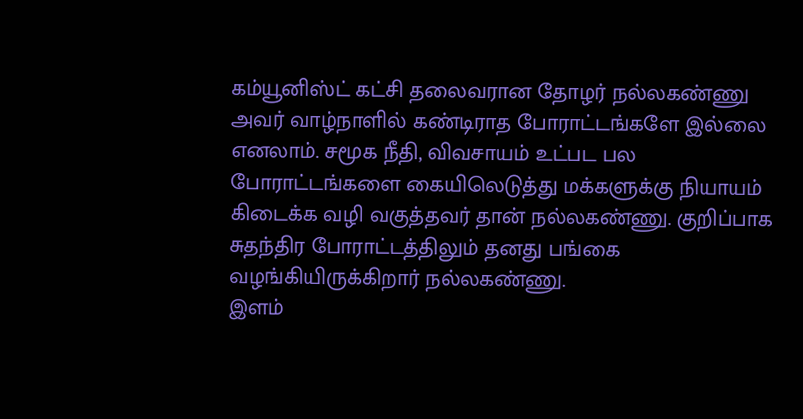கம்யூனிஸ்ட் கட்சி தலைவரான தோழர் நல்லகண்ணு அவர் வாழ்நாளில் கண்டிராத போராட்டங்களே இல்லை எனலாம். சமூக நீதி, விவசாயம் உட்பட பல போராட்டங்களை கையிலெடுத்து மக்களுக்கு நியாயம் கிடைக்க வழி வகுத்தவர் தான் நல்லகண்ணு. குறிப்பாக சுதந்திர போராட்டத்திலும் தனது பங்கை வழங்கியிருக்கிறார் நல்லகண்ணு.
இளம்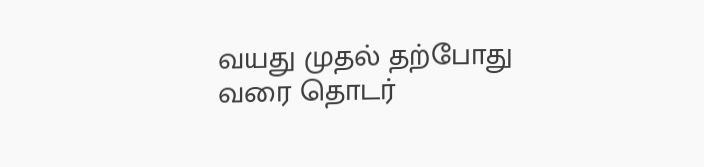வயது முதல் தற்போது வரை தொடர்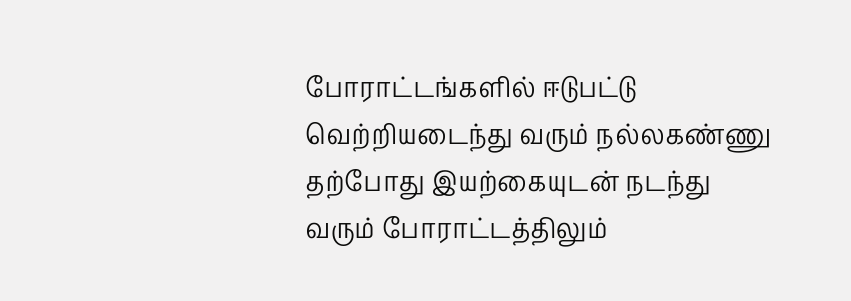போராட்டங்களில் ஈடுபட்டு வெற்றியடைந்து வரும் நல்லகண்ணு தற்போது இயற்கையுடன் நடந்து வரும் போராட்டத்திலும்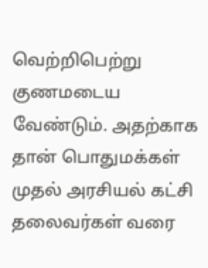வெற்றிபெற்று குணமடைய வேண்டும். அதற்காக தான் பொதுமக்கள் முதல் அரசியல் கட்சி தலைவர்கள் வரை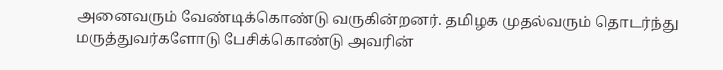அனைவரும் வேண்டிக்கொண்டு வருகின்றனர். தமிழக முதல்வரும் தொடர்ந்து மருத்துவர்களோடு பேசிக்கொண்டு அவரின்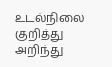உடல்நிலை குறித்து அறிந்து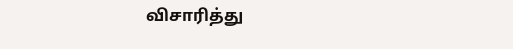விசாரித்து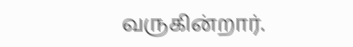வருகின்றார்.